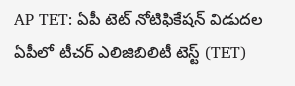AP TET: ఏపీ టెట్ నోటిఫికేషన్ విడుదల
ఏపీలో టీచర్ ఎలిజిబిలిటీ టెస్ట్ (TET)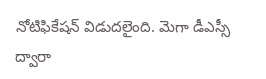నోటిఫికేషన్ విడుదలైంది. మెగా డీఎస్సీ ద్వారా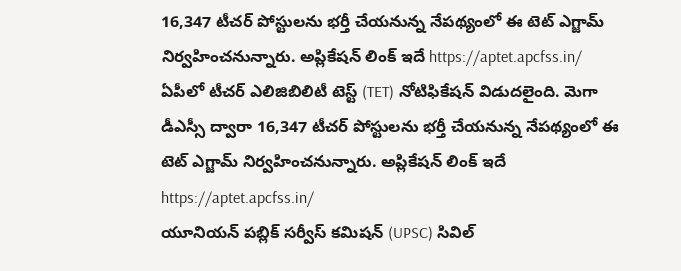16,347 టీచర్ పోస్టులను భర్తీ చేయనున్న నేపథ్యంలో ఈ టెట్ ఎగ్జామ్ నిర్వహించనున్నారు. అప్లికేషన్ లింక్ ఇదే https://aptet.apcfss.in/
ఏపీలో టీచర్ ఎలిజిబిలిటీ టెస్ట్ (TET) నోటిఫికేషన్ విడుదలైంది. మెగా డీఎస్సీ ద్వారా 16,347 టీచర్ పోస్టులను భర్తీ చేయనున్న నేపథ్యంలో ఈ టెట్ ఎగ్జామ్ నిర్వహించనున్నారు. అప్లికేషన్ లింక్ ఇదే https://aptet.apcfss.in/
యూనియన్ పబ్లిక్ సర్వీస్ కమిషన్ (UPSC) సివిల్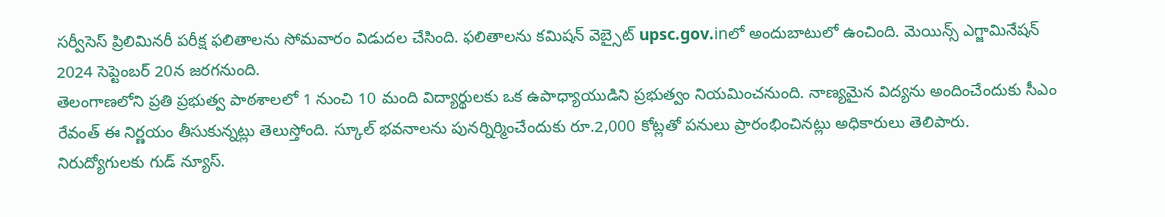సర్వీసెస్ ప్రిలిమినరీ పరీక్ష ఫలితాలను సోమవారం విడుదల చేసింది. ఫలితాలను కమిషన్ వెబ్సైట్ upsc.gov.inలో అందుబాటులో ఉంచింది. మెయిన్స్ ఎగ్జామినేషన్ 2024 సెప్టెంబర్ 20న జరగనుంది.
తెలంగాణలోని ప్రతి ప్రభుత్వ పాఠశాలలో 1 నుంచి 10 మంది విద్యార్థులకు ఒక ఉపాధ్యాయుడిని ప్రభుత్వం నియమించనుంది. నాణ్యమైన విద్యను అందించేందుకు సీఎం రేవంత్ ఈ నిర్ణయం తీసుకున్నట్లు తెలుస్తోంది. స్కూల్ భవనాలను పునర్నిర్మించేందుకు రూ.2,000 కోట్లతో పనులు ప్రారంభించినట్లు అధికారులు తెలిపారు.
నిరుద్యోగులకు గుడ్ న్యూస్.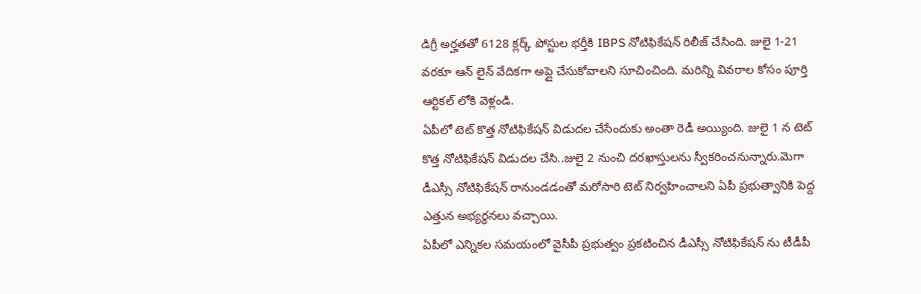డిగ్రీ అర్హతతో 6128 క్లర్క్ పోస్టుల భర్తీకి IBPS నోటిఫికేషన్ రిలీజ్ చేసింది. జులై 1-21 వరకూ ఆన్ లైన్ వేదికగా అప్లై చేసుకోవాలని సూచించింది. మరిన్ని వివరాల కోసం పూర్తి ఆర్టికల్ లోకి వెళ్లండి.
ఏపీలో టెట్ కొత్త నోటిఫికేషన్ విడుదల చేసేందుకు అంతా రెడీ అయ్యింది. జులై 1 న టెట్ కొత్త నోటిఫికేషన్ విడుదల చేసి..జులై 2 నుంచి దరఖాస్తులను స్వీకరించనున్నారు.మెగా డీఎస్సీ నోటిఫికేషన్ రానుండడంతో మరోసారి టెట్ నిర్వహించాలని ఏపీ ప్రభుత్వానికి పెద్ద ఎత్తున అభ్యర్థనలు వచ్చాయి.
ఏపీలో ఎన్నికల సమయంలో వైసీపీ ప్రభుత్వం ప్రకటించిన డీఎస్సీ నోటిఫికేషన్ ను టీడీపీ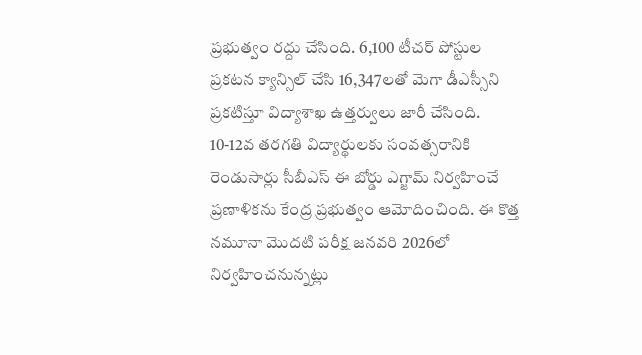ప్రభుత్వం రద్దు చేసింది. 6,100 టీచర్ పోస్టుల ప్రకటన క్యాన్సిల్ చేసి 16,347లతో మెగా డీఎస్సీని ప్రకటిస్తూ విద్యాశాఖ ఉత్తర్వులు జారీ చేసింది.
10-12వ తరగతి విద్యార్థులకు సంవత్సరానికి రెండుసార్లు సీబీఎస్ ఈ బోర్డు ఎగ్జామ్ నిర్వహించే ప్రణాళికను కేంద్ర ప్రభుత్వం ఆమోదించింది. ఈ కొత్త నమూనా మొదటి పరీక్ష జనవరి 2026లో నిర్వహించనున్నట్లు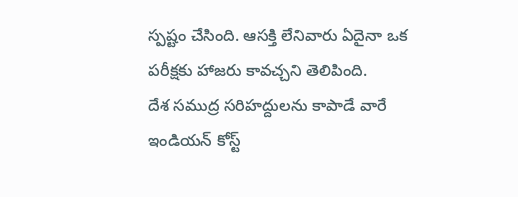స్పష్టం చేసింది. ఆసక్తి లేనివారు ఏదైనా ఒక పరీక్షకు హాజరు కావచ్చని తెలిపింది.
దేశ సముద్ర సరిహద్దులను కాపాడే వారే ఇండియన్ కోస్ట్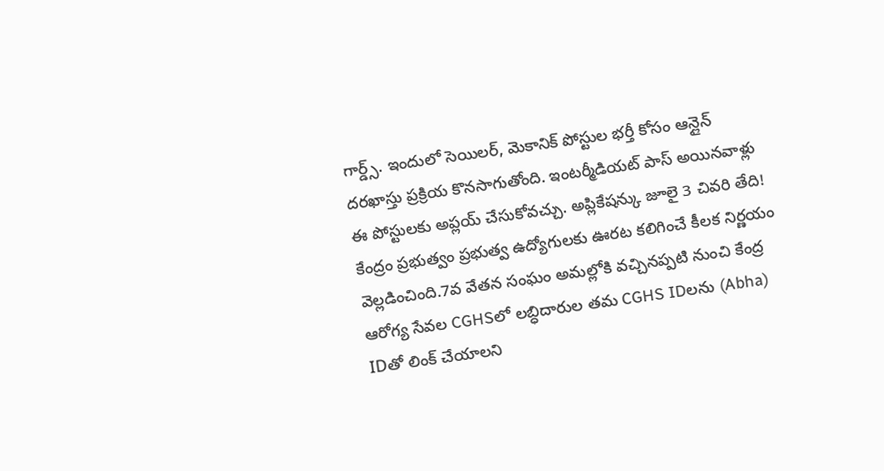గార్డ్స్. ఇందులో సెయిలర్, మెకానిక్ పోస్టుల భర్తీ కోసం ఆన్లైన్ దరఖాస్తు ప్రక్రియ కొనసాగుతోంది. ఇంటర్మీడియట్ పాస్ అయినవాళ్లు ఈ పోస్టులకు అప్లయ్ చేసుకోవచ్చు. అప్లికేషన్కు జూలై 3 చివరి తేది!
కేంద్రం ప్రభుత్వం ప్రభుత్వ ఉద్యోగులకు ఊరట కలిగించే కీలక నిర్ణయం వెల్లడించింది.7వ వేతన సంఘం అమల్లోకి వచ్చినప్పటి నుంచి కేంద్ర ఆరోగ్య సేవల CGHSలో లబ్ధిదారుల తమ CGHS IDలను (Abha) IDతో లింక్ చేయాలని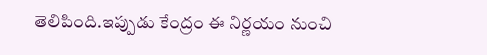తెలిపింది.ఇప్పుడు కేంద్రం ఈ నిర్ణయం నుంచి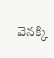వెనక్కి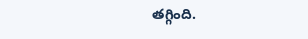తగ్గింది.